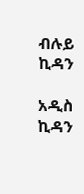ብሉይ ኪዳን

አዲስ ኪዳን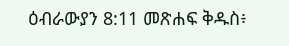ዕብራውያን 8:11 መጽሐፍ ቅዱስ፥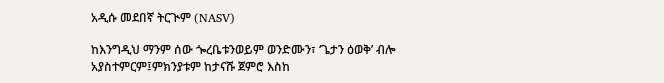አዲሱ መደበኛ ትርጒም (NASV)

ከእንግዲህ ማንም ሰው ጐረቤቱንወይም ወንድሙን፣ ‘ጌታን ዕወቅ’ ብሎ አያስተምርም፤ምክንያቱም ከታናሹ ጀምሮ እስከ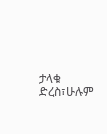ታላቁ ድረስ፣ሁሉም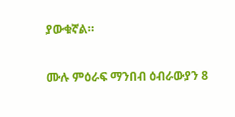ያውቁኛል።

ሙሉ ምዕራፍ ማንበብ ዕብራውያን 8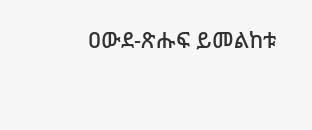ዐውደ-ጽሑፍ ይመልከቱ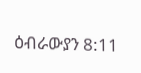ዕብራውያን 8:11